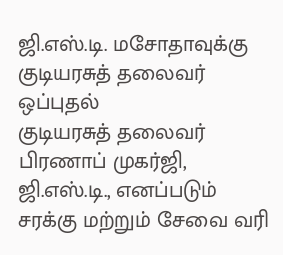ஜி.எஸ்.டி. மசோதாவுக்கு குடியரசுத் தலைவர் ஒப்புதல்
குடியரசுத் தலைவர் பிரணாப் முகர்ஜி, ஜி.எஸ்.டி., எனப்படும் சரக்கு மற்றும் சேவை வரி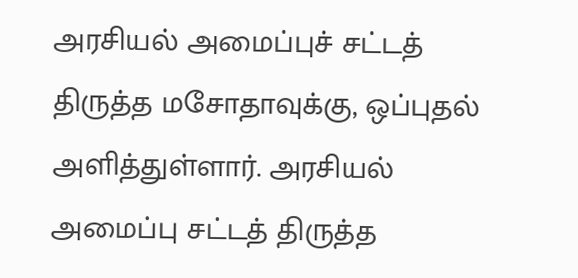அரசியல் அமைப்புச் சட்டத் திருத்த மசோதாவுக்கு, ஒப்புதல் அளித்துள்ளார். அரசியல் அமைப்பு சட்டத் திருத்த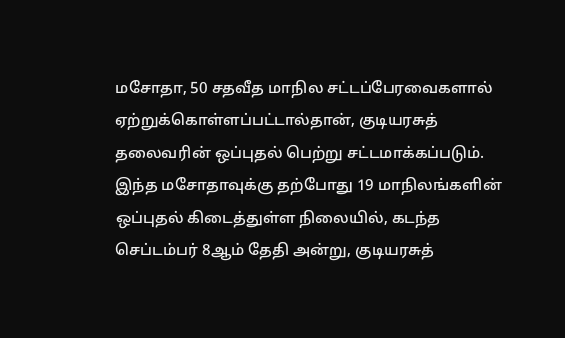மசோதா, 50 சதவீத மாநில சட்டப்பேரவைகளால் ஏற்றுக்கொள்ளப்பட்டால்தான், குடியரசுத் தலைவரின் ஒப்புதல் பெற்று சட்டமாக்கப்படும். இந்த மசோதாவுக்கு தற்போது 19 மாநிலங்களின் ஒப்புதல் கிடைத்துள்ள நிலையில், கடந்த செப்டம்பர் 8ஆம் தேதி அன்று, குடியரசுத்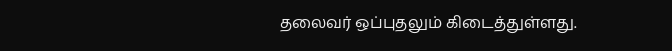தலைவர் ஒப்புதலும் கிடைத்துள்ளது.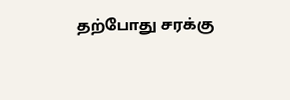தற்போது சரக்கு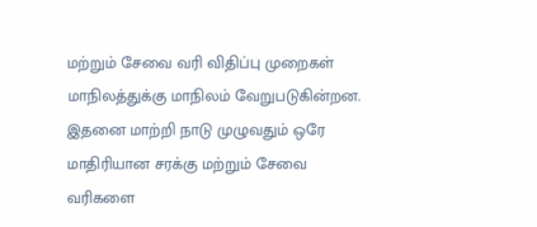மற்றும் சேவை வரி விதிப்பு முறைகள் மாநிலத்துக்கு மாநிலம் வேறுபடுகின்றன. இதனை மாற்றி நாடு முழுவதும் ஒரே மாதிரியான சரக்கு மற்றும் சேவை வரிகளை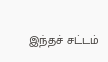இந்தச் சட்டம்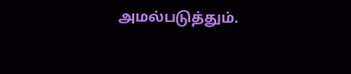அமல்படுத்தும்.